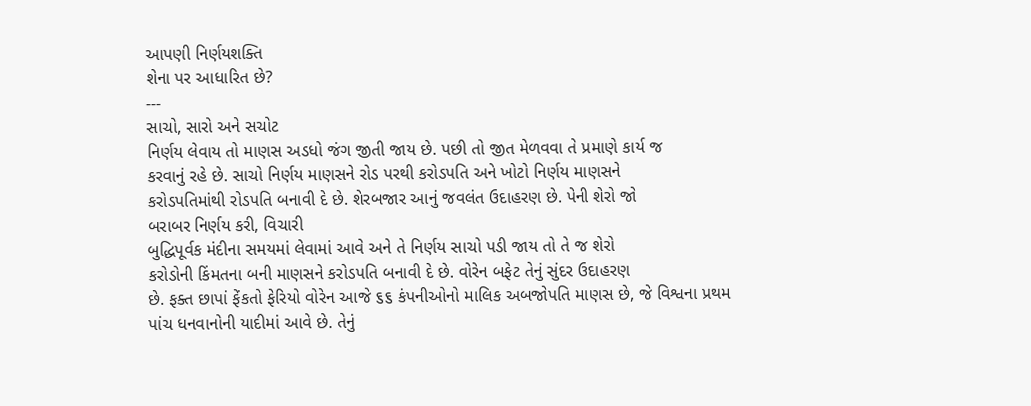આપણી નિર્ણયશક્તિ
શેના પર આધારિત છે?
---
સાચો, સારો અને સચોટ
નિર્ણય લેવાય તો માણસ અડધો જંગ જીતી જાય છે. પછી તો જીત મેળવવા તે પ્રમાણે કાર્ય જ
કરવાનું રહે છે. સાચો નિર્ણય માણસને રોડ પરથી કરોડપતિ અને ખોટો નિર્ણય માણસને
કરોડપતિમાંથી રોડપતિ બનાવી દે છે. શેરબજાર આનું જવલંત ઉદાહરણ છે. પેની શેરો જો
બરાબર નિર્ણય કરી, વિચારી
બુદ્ધિપૂર્વક મંદીના સમયમાં લેવામાં આવે અને તે નિર્ણય સાચો પડી જાય તો તે જ શેરો
કરોડોની કિંમતના બની માણસને કરોડપતિ બનાવી દે છે. વોરેન બફેટ તેનું સુંદર ઉદાહરણ
છે. ફક્ત છાપાં ફેંકતો ફેરિયો વોરેન આજે ૬૬ કંપનીઓનો માલિક અબજોપતિ માણસ છે, જે વિશ્વના પ્રથમ
પાંચ ધનવાનોની યાદીમાં આવે છે. તેનું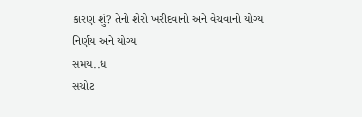કારણ શું? તેનો શેરો ખરીદવાનો અને વેચવાનો યોગ્ય નિર્ણય અને યોગ્ય
સમય..ધ
સચોટ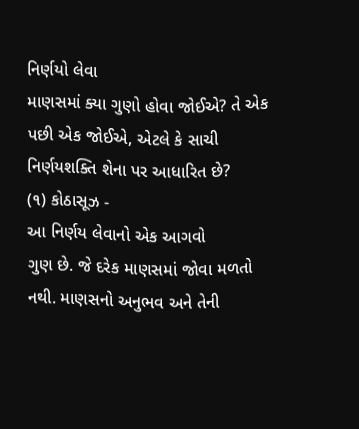નિર્ણયો લેવા
માણસમાં ક્યા ગુણો હોવા જોઈએ? તે એક પછી એક જોઈએ, એટલે કે સાચી નિર્ણયશક્તિ શેના પર આધારિત છે?
(૧) કોઠાસૂઝ -
આ નિર્ણય લેવાનો એક આગવો
ગુણ છે. જે દરેક માણસમાં જોવા મળતો નથી. માણસનો અનુભવ અને તેની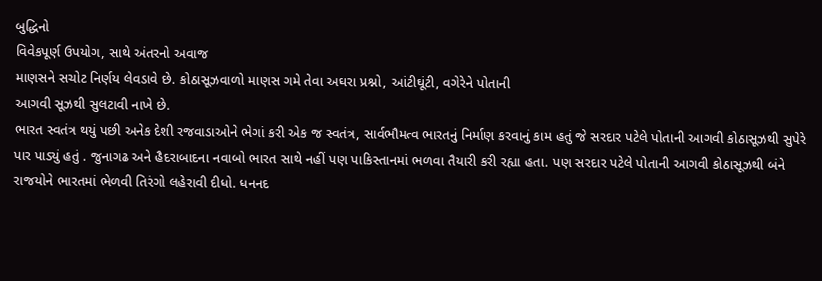બુદ્ધિનો
વિવેકપૂર્ણ ઉપયોગ, સાથે અંતરનો અવાજ
માણસને સચોટ નિર્ણય લેવડાવે છે. કોઠાસૂઝવાળો માણસ ગમે તેવા અઘરા પ્રશ્નો, આંટીઘૂંટી, વગેરેને પોતાની
આગવી સૂઝથી સુલટાવી નાખે છે.
ભારત સ્વતંત્ર થયું પછી અનેક દેશી રજવાડાઓને ભેગાં કરી એક જ સ્વતંત્ર, સાર્વભૌમત્વ ભારતનું નિર્માણ કરવાનું કામ હતું જે સરદાર પટેલે પોતાની આગવી કોઠાસૂઝથી સુપેરે પાર પાડ્યું હતું . જુનાગઢ અને હૈદરાબાદના નવાબો ભારત સાથે નહીં પણ પાકિસ્તાનમાં ભળવા તૈયારી કરી રહ્યા હતા. પણ સરદાર પટેલે પોતાની આગવી કોઠાસૂઝથી બંને રાજયોને ભારતમાં ભેળવી તિરંગો લહેરાવી દીધો. ધનનદ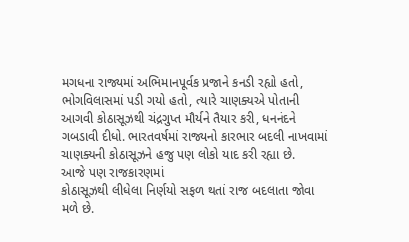મગધના રાજ્યમાં અભિમાનપૂર્વક પ્રજાને કનડી રહ્યો હતો, ભોગવિલાસમાં પડી ગયો હતો, ત્યારે ચાણક્યએ પોતાની આગવી કોઠાસૂઝથી ચંદ્રગુપ્ત મૌર્યને તૈયાર કરી, ધનનંદને ગબડાવી દીધો. ભારતવર્ષમાં રાજ્યનો કારભાર બદલી નાખવામાં ચાણક્યની કોઠાસૂઝને હજુ પણ લોકો યાદ કરી રહ્યા છે.
આજે પણ રાજકારણમાં
કોઠાસૂઝથી લીધેલા નિર્ણયો સફળ થતાં રાજ બદલાતા જોવા મળે છે.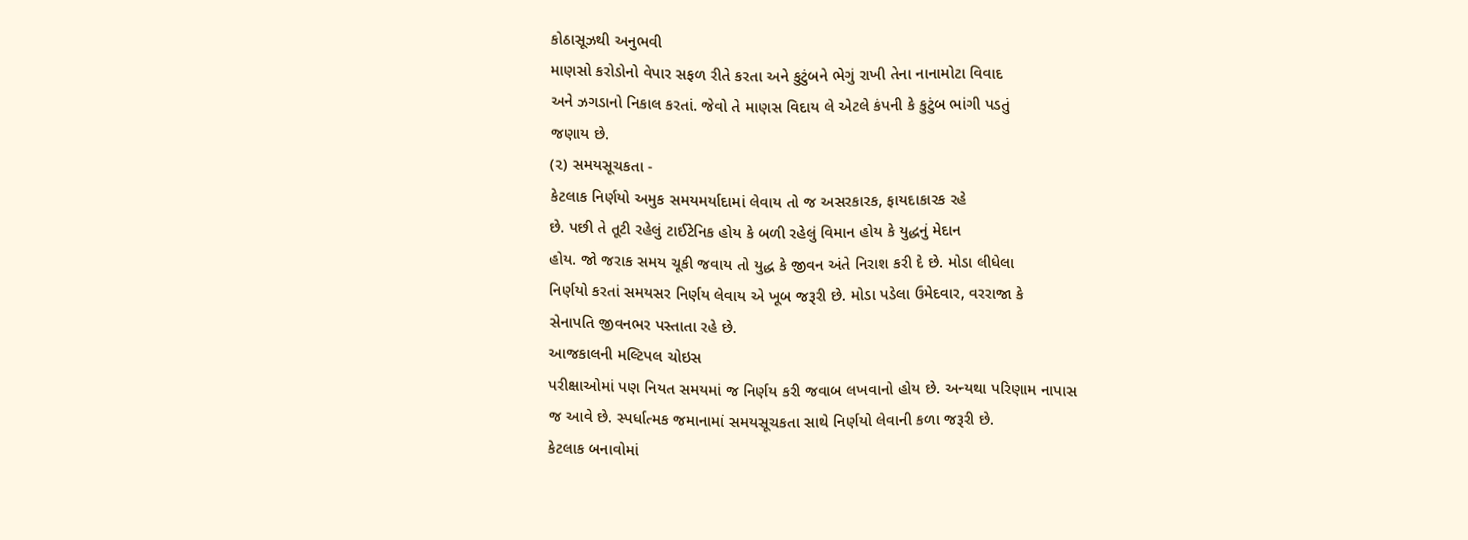કોઠાસૂઝથી અનુભવી
માણસો કરોડોનો વેપાર સફળ રીતે કરતા અને કુટુંબને ભેગું રાખી તેના નાનામોટા વિવાદ
અને ઝગડાનો નિકાલ કરતાં. જેવો તે માણસ વિદાય લે એટલે કંપની કે કુટુંબ ભાંગી પડતું
જણાય છે.
(૨) સમયસૂચકતા -
કેટલાક નિર્ણયો અમુક સમયમર્યાદામાં લેવાય તો જ અસરકારક, ફાયદાકારક રહે
છે. પછી તે તૂટી રહેલું ટાઈટેનિક હોય કે બળી રહેલું વિમાન હોય કે યુદ્ધનું મેદાન
હોય. જો જરાક સમય ચૂકી જવાય તો યુદ્ધ કે જીવન અંતે નિરાશ કરી દે છે. મોડા લીધેલા
નિર્ણયો કરતાં સમયસર નિર્ણય લેવાય એ ખૂબ જરૂરી છે. મોડા પડેલા ઉમેદવાર, વરરાજા કે
સેનાપતિ જીવનભર પસ્તાતા રહે છે.
આજકાલની મલ્ટિપલ ચોઇસ
પરીક્ષાઓમાં પણ નિયત સમયમાં જ નિર્ણય કરી જવાબ લખવાનો હોય છે. અન્યથા પરિણામ નાપાસ
જ આવે છે. સ્પર્ધાત્મક જમાનામાં સમયસૂચકતા સાથે નિર્ણયો લેવાની કળા જરૂરી છે.
કેટલાક બનાવોમાં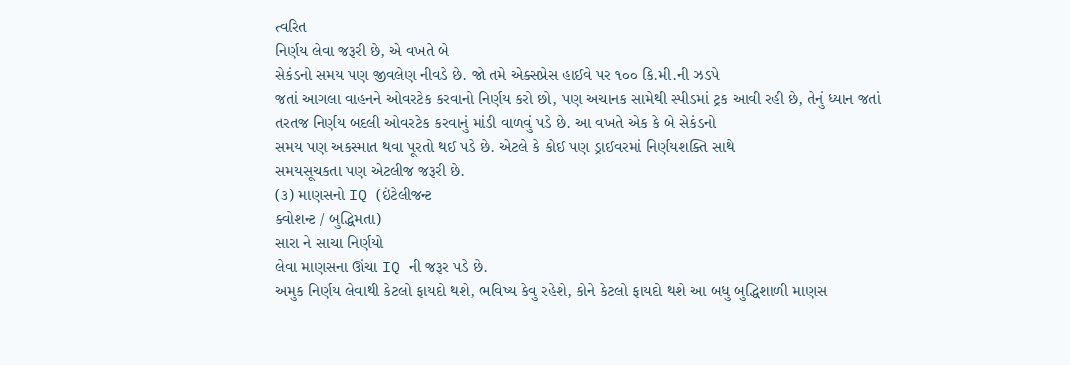ત્વરિત
નિર્ણય લેવા જરૂરી છે, એ વખતે બે
સેકંડનો સમય પણ જીવલેણ નીવડે છે. જો તમે એક્સપ્રેસ હાઈવે પર ૧૦૦ કિ.મી.ની ઝડપે
જતાં આગલા વાહનને ઓવરટેક કરવાનો નિર્ણય કરો છો, પણ અચાનક સામેથી સ્પીડમાં ટ્રક આવી રહી છે, તેનું ધ્યાન જતાં
તરતજ નિર્ણય બદલી ઓવરટેક કરવાનું માંડી વાળવું પડે છે. આ વખતે એક કે બે સેકંડનો
સમય પણ અકસ્માત થવા પૂરતો થઈ પડે છે. એટલે કે કોઈ પણ ડ્રાઈવરમાં નિર્ણયશક્તિ સાથે
સમયસૂચકતા પણ એટલીજ જરૂરી છે.
(૩) માણસનો IQ (ઇંટેલીજન્ટ
ક્વોશન્ટ / બુદ્ધિમતા)
સારા ને સાચા નિર્ણયો
લેવા માણસના ઊંચા IQ ની જરૂર પડે છે.
અમુક નિર્ણય લેવાથી કેટલો ફાયદો થશે, ભવિષ્ય કેવુ રહેશે, કોને કેટલો ફાયદો થશે આ બધુ બુદ્ધિશાળી માણસ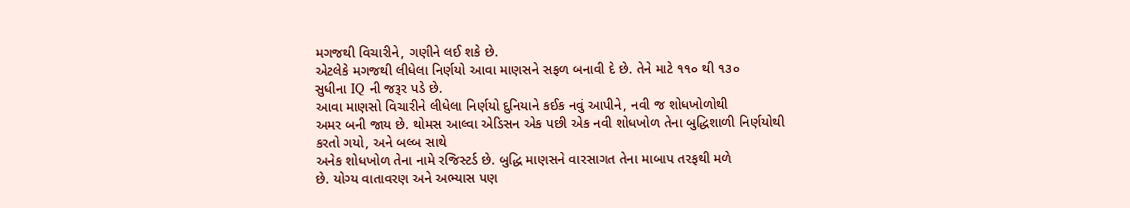મગજથી વિચારીને, ગણીને લઈ શકે છે.
એટલેકે મગજથી લીધેલા નિર્ણયો આવા માણસને સફળ બનાવી દે છે. તેને માટે ૧૧૦ થી ૧૩૦
સુધીના IQ ની જરૂર પડે છે.
આવા માણસો વિચારીને લીધેલા નિર્ણયો દુનિયાને કઈક નવું આપીને, નવી જ શોધખોળોથી
અમર બની જાય છે. થોમસ આલ્વા એડિસન એક પછી એક નવી શોધખોળ તેના બુદ્ધિશાળી નિર્ણયોથી
કરતો ગયો, અને બલ્બ સાથે
અનેક શોધખોળ તેના નામે રજિસ્ટર્ડ છે. બુદ્ધિ માણસને વારસાગત તેના માબાપ તરફથી મળે
છે. યોગ્ય વાતાવરણ અને અભ્યાસ પણ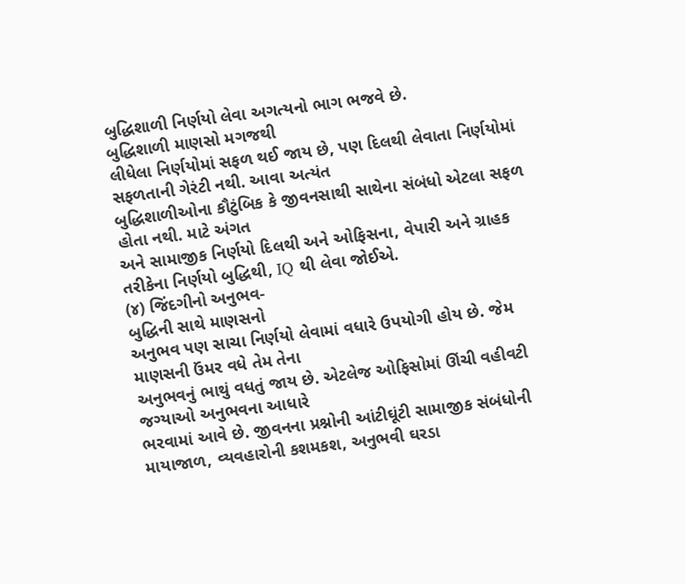બુદ્ધિશાળી નિર્ણયો લેવા અગત્યનો ભાગ ભજવે છે.
બુદ્ધિશાળી માણસો મગજથી
લીધેલા નિર્ણયોમાં સફળ થઈ જાય છે, પણ દિલથી લેવાતા નિર્ણયોમાં સફળતાની ગેરંટી નથી. આવા અત્યંત
બુદ્ધિશાળીઓના કૌટુંબિક કે જીવનસાથી સાથેના સંબંધો એટલા સફળ હોતા નથી. માટે અંગત
અને સામાજીક નિર્ણયો દિલથી અને ઓફિસના, વેપારી અને ગ્રાહક તરીકેના નિર્ણયો બુદ્ધિથી, IQ થી લેવા જોઈએ.
(૪) જિંદગીનો અનુભવ-
બુદ્ધિની સાથે માણસનો
અનુભવ પણ સાચા નિર્ણયો લેવામાં વધારે ઉપયોગી હોય છે. જેમ માણસની ઉંમર વધે તેમ તેના
અનુભવનું ભાથું વધતું જાય છે. એટલેજ ઓફિસોમાં ઊંચી વહીવટી જગ્યાઓ અનુભવના આધારે
ભરવામાં આવે છે. જીવનના પ્રશ્નોની આંટીઘૂંટી સામાજીક સંબંધોની માયાજાળ, વ્યવહારોની કશમકશ, અનુભવી ઘરડા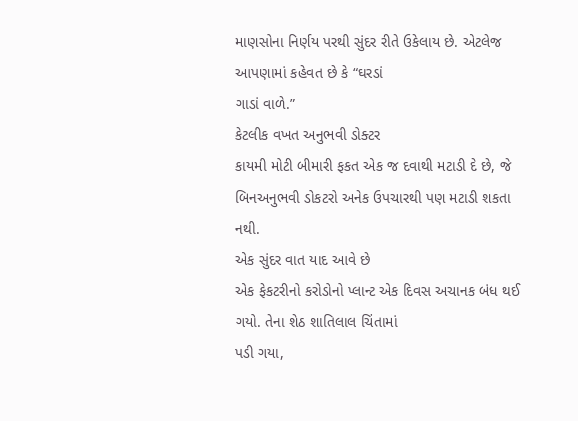માણસોના નિર્ણય પરથી સુંદર રીતે ઉકેલાય છે. એટલેજ આપણામાં કહેવત છે કે “ઘરડાં
ગાડાં વાળે.”
કેટલીક વખત અનુભવી ડોક્ટર
કાયમી મોટી બીમારી ફકત એક જ દવાથી મટાડી દે છે, જે બિનઅનુભવી ડોકટરો અનેક ઉપચારથી પણ મટાડી શકતા નથી.
એક સુંદર વાત યાદ આવે છે
એક ફેકટરીનો કરોડોનો પ્લાન્ટ એક દિવસ અચાનક બંધ થઈ ગયો. તેના શેઠ શાતિલાલ ચિંતામાં
પડી ગયા,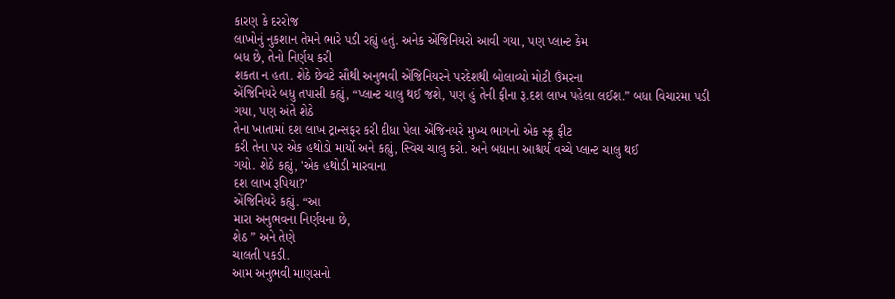કારણ કે દરરોજ
લાખોનું નુકશાન તેમને ભારે પડી રહ્યું હતું. અનેક એંજિનિયરો આવી ગયા, પણ પ્લાન્ટ કેમ
બધ છે, તેનો નિર્ણય કરી
શકતા ન હતા. શેઠે છેવટે સૌથી અનુભવી એંજિનિયરને પરદેશથી બોલાવ્યો મોટી ઉંમરના
એંજિનિયરે બધુ તપાસી કહ્યું, “પ્લાન્ટ ચાલુ થઈ જશે, પણ હું તેની ફીના રૂ.દશ લાખ પહેલા લઈશ.” બધા વિચારમા પડી
ગયા, પણ અંતે શેઠે
તેના ખાતામાં દશ લાખ ટ્રાન્સફર કરી દીધા પેલા એંજિનયરે મુખ્ય ભાગનો એક સ્ક્રૂ ફીટ
કરી તેના પર એક હથોડો માર્યો અને કહ્યું, સ્વિચ ચાલુ કરો. અને બધાના આશ્ચર્ય વચ્ચે પ્લાન્ટ ચાલુ થઈ
ગયો. શેઠે કહ્યું, 'એક હથોડી મારવાના
દશ લાખ રૂપિયા?'
એંજિનિયરે કહ્યું. “આ
મારા અનુભવના નિર્ણયના છે,
શેઠ ” અને તેણે
ચાલતી પકડી.
આમ અનુભવી માણસનો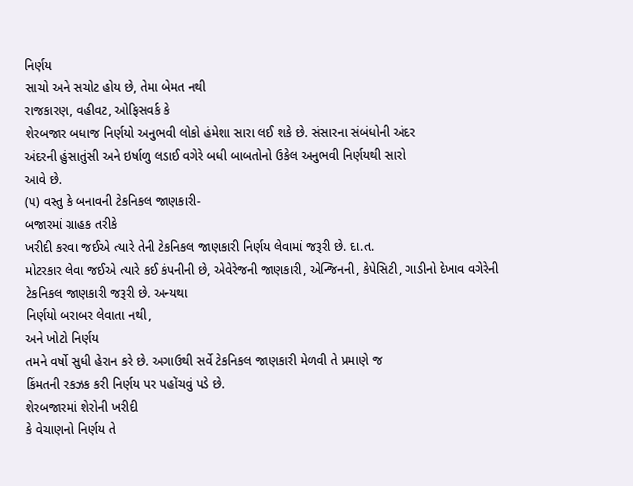નિર્ણય
સાચો અને સચોટ હોય છે, તેમા બેમત નથી
રાજકારણ, વહીવટ, ઓફિસવર્ક કે
શેરબજાર બધાજ નિર્ણયો અનુભવી લોકો હંમેશા સારા લઈ શકે છે. સંસારના સંબંધોની અંદર
અંદરની હુંસાતુંસી અને ઇર્ષાળુ લડાઈ વગેરે બધી બાબતોનો ઉકેલ અનુભવી નિર્ણયથી સારો
આવે છે.
(૫) વસ્તુ કે બનાવની ટેકનિકલ જાણકારી-
બજારમાં ગ્રાહક તરીકે
ખરીદી કરવા જઈએ ત્યારે તેની ટેકનિકલ જાણકારી નિર્ણય લેવામાં જરૂરી છે. દા.ત.
મોટરકાર લેવા જઈએ ત્યારે કઈ કંપનીની છે, એવેરેજની જાણકારી, એન્જિનની, કેપેસિટી, ગાડીનો દેખાવ વગેરેની ટેકનિકલ જાણકારી જરૂરી છે. અન્યથા
નિર્ણયો બરાબર લેવાતા નથી,
અને ખોટો નિર્ણય
તમને વર્ષો સુધી હેરાન કરે છે. અગાઉથી સર્વે ટેકનિકલ જાણકારી મેળવી તે પ્રમાણે જ
કિંમતની રકઝક કરી નિર્ણય પર પહોંચવું પડે છે.
શેરબજારમાં શેરોની ખરીદી
કે વેચાણનો નિર્ણય તે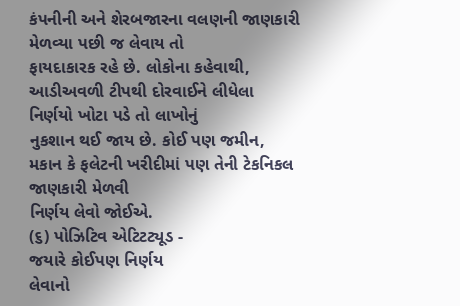કંપનીની અને શેરબજારના વલણની જાણકારી મેળવ્યા પછી જ લેવાય તો
ફાયદાકારક રહે છે. લોકોના કહેવાથી, આડીઅવળી ટીપથી દોરવાઈને લીધેલા નિર્ણયો ખોટા પડે તો લાખોનું
નુકશાન થઈ જાય છે. કોઈ પણ જમીન, મકાન કે ફલેટની ખરીદીમાં પણ તેની ટેકનિકલ જાણકારી મેળવી
નિર્ણય લેવો જોઈએ.
(૬) પોઝિટિવ એટિટટ્યૂડ -
જયારે કોઈપણ નિર્ણય
લેવાનો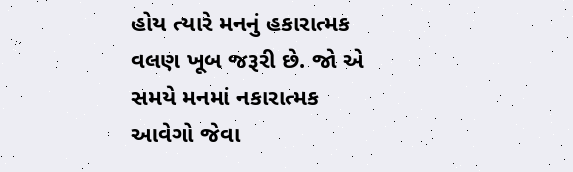હોય ત્યારે મનનું હકારાત્મક વલણ ખૂબ જરૂરી છે. જો એ સમયે મનમાં નકારાત્મક
આવેગો જેવા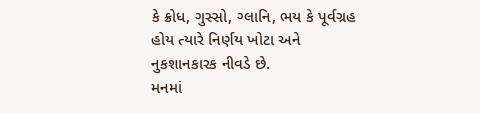કે ક્રોધ, ગુસ્સો, ગ્લાનિ, ભય કે પૂર્વગ્રહ
હોય ત્યારે નિર્ણય ખોટા અને નુકશાનકારક નીવડે છે.
મનમાં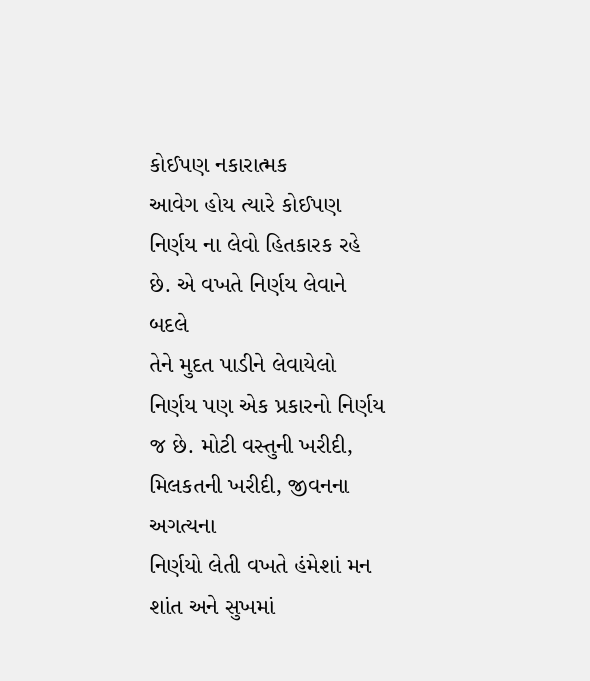કોઈપણ નકારાત્મક
આવેગ હોય ત્યારે કોઈપણ નિર્ણય ના લેવો હિતકારક રહે છે. એ વખતે નિર્ણય લેવાને બદલે
તેને મુદત પાડીને લેવાયેલો નિર્ણય પણ એક પ્રકારનો નિર્ણય જ છે. મોટી વસ્તુની ખરીદી, મિલકતની ખરીદી, જીવનના અગત્યના
નિર્ણયો લેતી વખતે હંમેશાં મન શાંત અને સુખમાં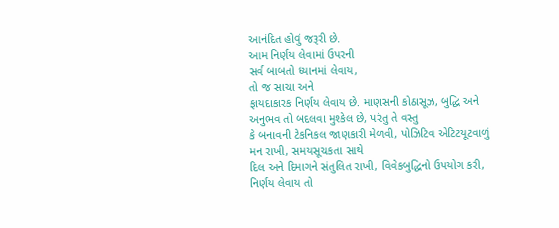આનંદિત હોવું જરૂરી છે.
આમ નિર્ણય લેવામાં ઉપરની
સર્વ બાબતો ધ્યાનમાં લેવાય,
તો જ સાચા અને
ફાયદાકારક નિર્ણય લેવાય છે. માણસની કોઠાસૂઝ, બુદ્ધિ અને અનુભવ તો બદલવા મુશ્કેલ છે, પરંતુ તે વસ્તુ
કે બનાવની ટેકનિકલ જાણકારી મેળવી, પોઝિટિવ એટિટયૂટવાળું મન રાખી, સમયસૂચકતા સાથે
દિલ અને દિમાગને સંતુલિત રાખી, વિવેકબુદ્ધિનો ઉપયોગ કરી, નિર્ણય લેવાય તો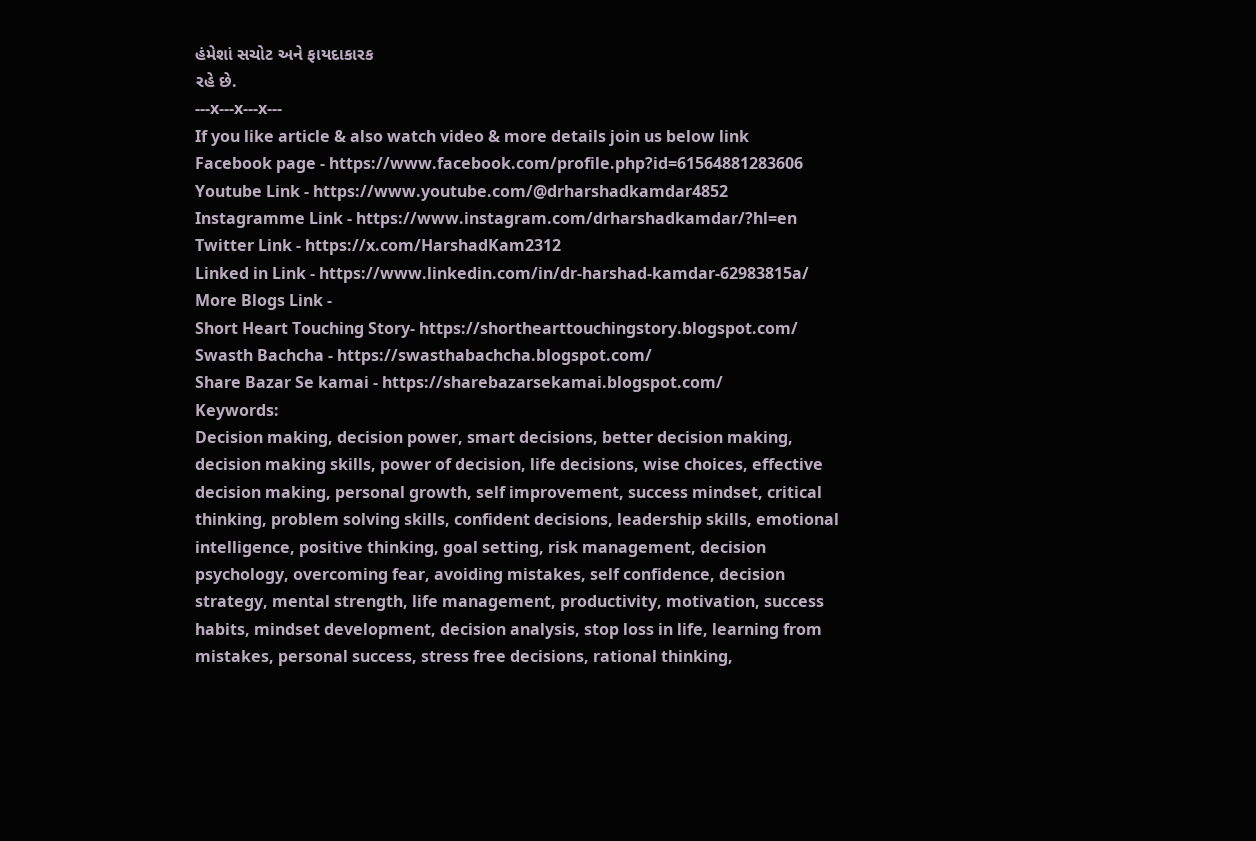હંમેશાં સચોટ અને ફાયદાકારક
રહે છે.
---x---x---x---
If you like article & also watch video & more details join us below link
Facebook page - https://www.facebook.com/profile.php?id=61564881283606
Youtube Link - https://www.youtube.com/@drharshadkamdar4852
Instagramme Link - https://www.instagram.com/drharshadkamdar/?hl=en
Twitter Link - https://x.com/HarshadKam2312
Linked in Link - https://www.linkedin.com/in/dr-harshad-kamdar-62983815a/
More Blogs Link -
Short Heart Touching Story- https://shorthearttouchingstory.blogspot.com/
Swasth Bachcha - https://swasthabachcha.blogspot.com/
Share Bazar Se kamai - https://sharebazarsekamai.blogspot.com/
Keywords:
Decision making, decision power, smart decisions, better decision making, decision making skills, power of decision, life decisions, wise choices, effective decision making, personal growth, self improvement, success mindset, critical thinking, problem solving skills, confident decisions, leadership skills, emotional intelligence, positive thinking, goal setting, risk management, decision psychology, overcoming fear, avoiding mistakes, self confidence, decision strategy, mental strength, life management, productivity, motivation, success habits, mindset development, decision analysis, stop loss in life, learning from mistakes, personal success, stress free decisions, rational thinking,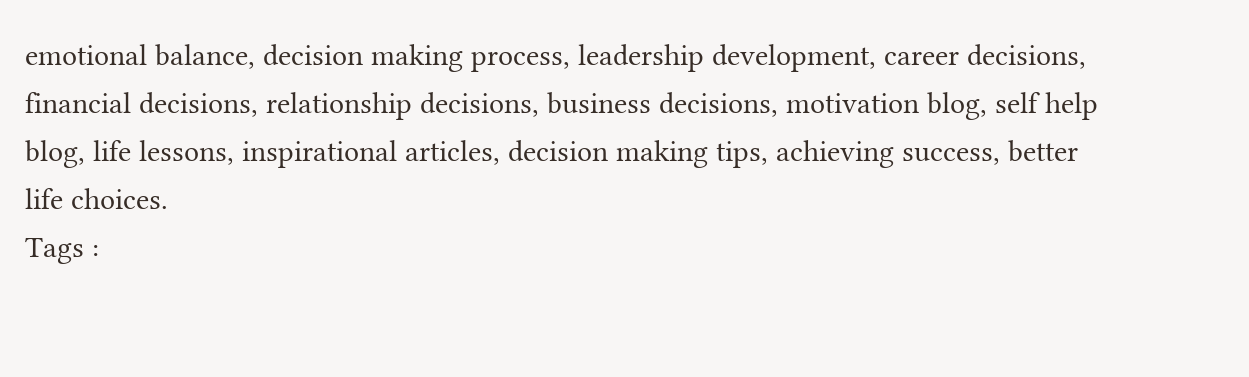emotional balance, decision making process, leadership development, career decisions, financial decisions, relationship decisions, business decisions, motivation blog, self help blog, life lessons, inspirational articles, decision making tips, achieving success, better life choices.
Tags :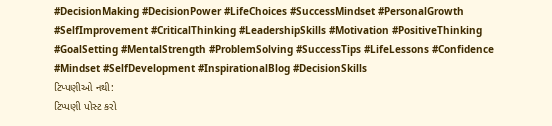#DecisionMaking #DecisionPower #LifeChoices #SuccessMindset #PersonalGrowth #SelfImprovement #CriticalThinking #LeadershipSkills #Motivation #PositiveThinking #GoalSetting #MentalStrength #ProblemSolving #SuccessTips #LifeLessons #Confidence #Mindset #SelfDevelopment #InspirationalBlog #DecisionSkills
ટિપ્પણીઓ નથી:
ટિપ્પણી પોસ્ટ કરો